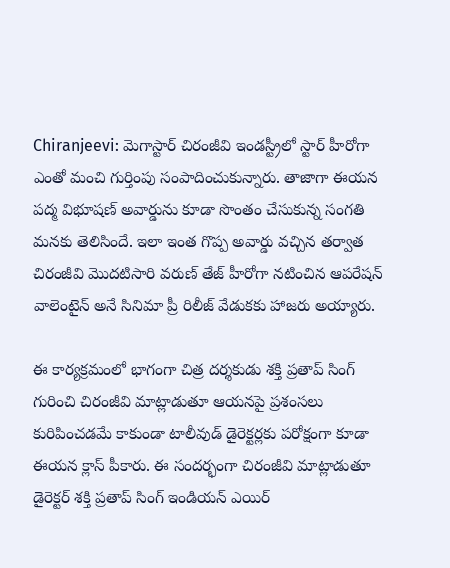Chiranjeevi: మెగాస్టార్ చిరంజీవి ఇండస్ట్రీలో స్టార్ హీరోగా ఎంతో మంచి గుర్తింపు సంపాదించుకున్నారు. తాజాగా ఈయన పద్మ విభూషణ్ అవార్డును కూడా సొంతం చేసుకున్న సంగతి మనకు తెలిసిందే. ఇలా ఇంత గొప్ప అవార్డు వచ్చిన తర్వాత చిరంజీవి మొదటిసారి వరుణ్ తేజ్ హీరోగా నటించిన ఆపరేషన్ వాలెంటైన్ అనే సినిమా ప్రీ రిలీజ్ వేడుకకు హాజరు అయ్యారు.

ఈ కార్యక్రమంలో భాగంగా చిత్ర దర్శకుడు శక్తి ప్రతాప్ సింగ్ గురించి చిరంజీవి మాట్లాడుతూ ఆయనపై ప్రశంసలు కురిపించడమే కాకుండా టాలీవుడ్ డైరెక్టర్లకు పరోక్షంగా కూడా ఈయన క్లాస్ పీకారు. ఈ సందర్భంగా చిరంజీవి మాట్లాడుతూ డైరెక్టర్ శక్తి ప్రతాప్ సింగ్ ఇండియన్ ఎయిర్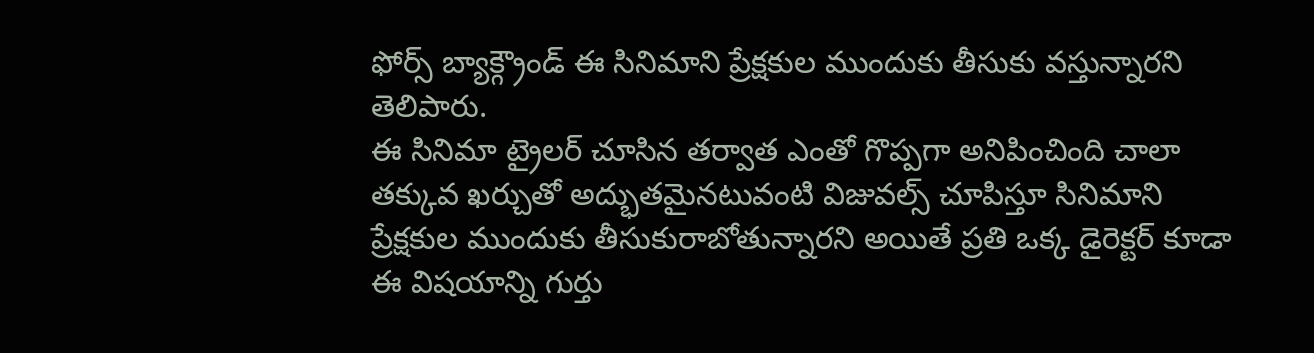ఫోర్స్ బ్యాక్గ్రౌండ్ ఈ సినిమాని ప్రేక్షకుల ముందుకు తీసుకు వస్తున్నారని తెలిపారు.
ఈ సినిమా ట్రైలర్ చూసిన తర్వాత ఎంతో గొప్పగా అనిపించింది చాలా తక్కువ ఖర్చుతో అద్భుతమైనటువంటి విజువల్స్ చూపిస్తూ సినిమాని ప్రేక్షకుల ముందుకు తీసుకురాబోతున్నారని అయితే ప్రతి ఒక్క డైరెక్టర్ కూడా ఈ విషయాన్ని గుర్తు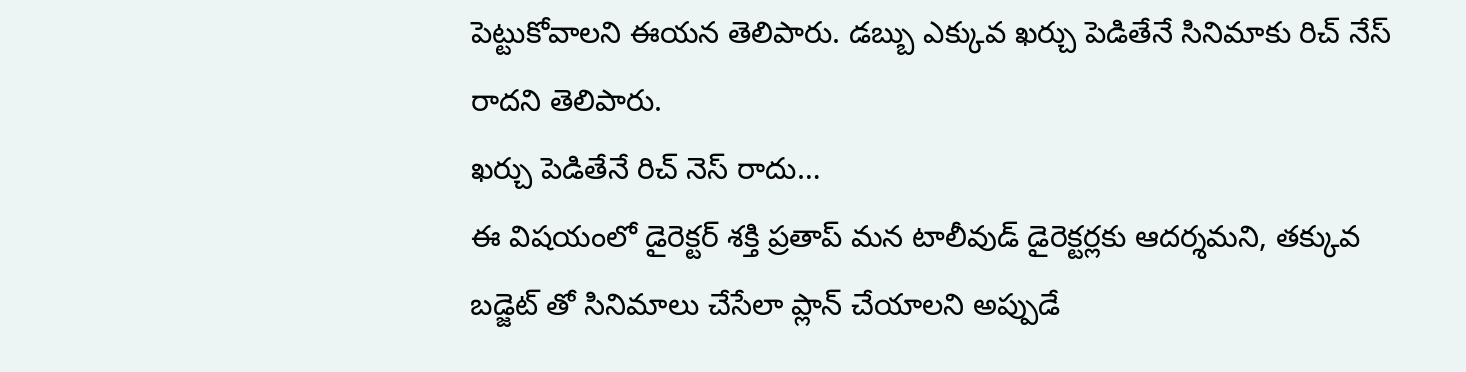పెట్టుకోవాలని ఈయన తెలిపారు. డబ్బు ఎక్కువ ఖర్చు పెడితేనే సినిమాకు రిచ్ నేస్ రాదని తెలిపారు.
ఖర్చు పెడితేనే రిచ్ నెస్ రాదు…
ఈ విషయంలో డైరెక్టర్ శక్తి ప్రతాప్ మన టాలీవుడ్ డైరెక్టర్లకు ఆదర్శమని, తక్కువ బడ్జెట్ తో సినిమాలు చేసేలా ప్లాన్ చేయాలని అప్పుడే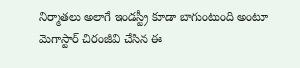నిర్మాతలు అలాగే ఇండస్ట్రీ కూడా బాగుంటుంది అంటూ మెగాస్టార్ చిరంజీవి చేసిన ఈ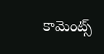కామెంట్స్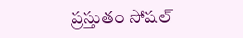ప్రస్తుతం సోషల్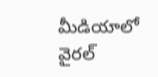మీడియాలో వైరల్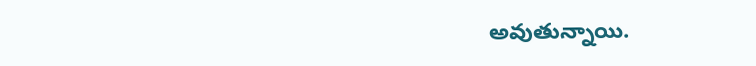అవుతున్నాయి.